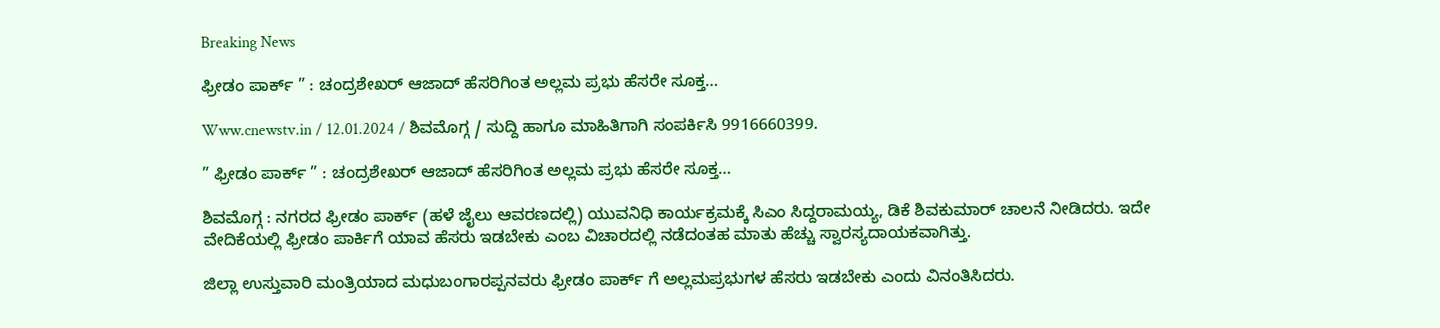Breaking News

ಫ್ರೀಡಂ ಪಾರ್ಕ್ ” : ಚಂದ್ರಶೇಖರ್ ಆಜಾದ್ ಹೆಸರಿಗಿಂತ ಅಲ್ಲಮ ಪ್ರಭು ಹೆಸರೇ ಸೂಕ್ತ…

Www.cnewstv.in / 12.01.2024 / ಶಿವಮೊಗ್ಗ / ಸುದ್ದಿ ಹಾಗೂ ಮಾಹಿತಿಗಾಗಿ ಸಂಪರ್ಕಿಸಿ 9916660399.

” ಫ್ರೀಡಂ ಪಾರ್ಕ್ ” : ಚಂದ್ರಶೇಖರ್ ಆಜಾದ್ ಹೆಸರಿಗಿಂತ ಅಲ್ಲಮ ಪ್ರಭು ಹೆಸರೇ ಸೂಕ್ತ…

ಶಿವಮೊಗ್ಗ : ನಗರದ ಫ್ರೀಡಂ ಪಾರ್ಕ್ (ಹಳೆ ಜೈಲು ಆವರಣದಲ್ಲಿ) ಯುವನಿಧಿ ಕಾರ್ಯಕ್ರಮಕ್ಕೆ ಸಿಎಂ ಸಿದ್ದರಾಮಯ್ಯ, ಡಿಕೆ ಶಿವಕುಮಾರ್ ಚಾಲನೆ ನೀಡಿದರು. ಇದೇ ವೇದಿಕೆಯಲ್ಲಿ ಫ್ರೀಡಂ ಪಾರ್ಕಿಗೆ ಯಾವ ಹೆಸರು ಇಡಬೇಕು ಎಂಬ ವಿಚಾರದಲ್ಲಿ ನಡೆದಂತಹ ಮಾತು ಹೆಚ್ಚು ಸ್ವಾರಸ್ಯದಾಯಕವಾಗಿತ್ತು.

ಜಿಲ್ಲಾ ಉಸ್ತುವಾರಿ ಮಂತ್ರಿಯಾದ ಮಧುಬಂಗಾರಪ್ಪನವರು ಫ್ರೀಡಂ ಪಾರ್ಕ್ ಗೆ ಅಲ್ಲಮಪ್ರಭುಗಳ ಹೆಸರು ಇಡಬೇಕು ಎಂದು ವಿನಂತಿಸಿದರು.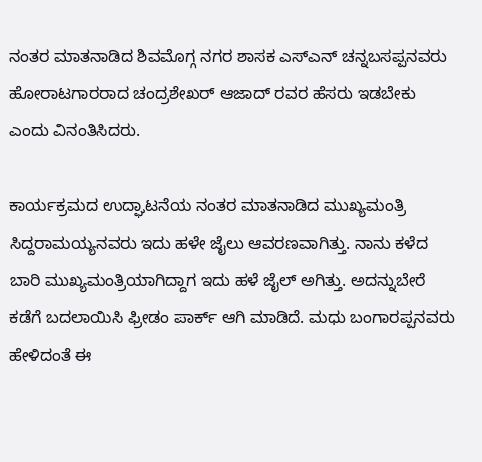ನಂತರ ಮಾತನಾಡಿದ ಶಿವಮೊಗ್ಗ ನಗರ ಶಾಸಕ ಎಸ್ಎನ್ ಚನ್ನಬಸಪ್ಪನವರು ಹೋರಾಟಗಾರರಾದ ಚಂದ್ರಶೇಖರ್ ಆಜಾದ್ ರವರ ಹೆಸರು ಇಡಬೇಕು ಎಂದು ವಿನಂತಿಸಿದರು.

ಕಾರ್ಯಕ್ರಮದ ಉದ್ಘಾಟನೆಯ ನಂತರ ಮಾತನಾಡಿದ ಮುಖ್ಯಮಂತ್ರಿ ಸಿದ್ದರಾಮಯ್ಯನವರು ಇದು ಹಳೇ ಜೈಲು ಆವರಣವಾಗಿತ್ತು. ನಾನು ಕಳೆದ ಬಾರಿ ಮುಖ್ಯಮಂತ್ರಿಯಾಗಿದ್ದಾಗ ಇದು ಹಳೆ ಜೈಲ್ ಅಗಿತ್ತು. ಅದನ್ನುಬೇರೆ ಕಡೆಗೆ ಬದಲಾಯಿಸಿ ಫ್ರೀಡಂ ಪಾರ್ಕ್ ಆಗಿ ಮಾಡಿದೆ. ಮಧು ಬಂಗಾರಪ್ಪನವರು ಹೇಳಿದಂತೆ ಈ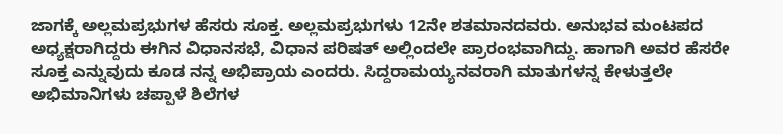ಜಾಗಕ್ಕೆ ಅಲ್ಲಮಪ್ರಭುಗಳ ಹೆಸರು ಸೂಕ್ತ. ಅಲ್ಲಮಪ್ರಭುಗಳು 12ನೇ ಶತಮಾನದವರು. ಅನುಭವ ಮಂಟಪದ ಅಧ್ಯಕ್ಷರಾಗಿದ್ದರು ಈಗಿನ ವಿಧಾನಸಭೆ, ವಿಧಾನ ಪರಿಷತ್ ಅಲ್ಲಿಂದಲೇ ಪ್ರಾರಂಭವಾಗಿದ್ದು. ಹಾಗಾಗಿ ಅವರ ಹೆಸರೇ ಸೂಕ್ತ ಎನ್ನುವುದು ಕೂಡ ನನ್ನ ಅಭಿಪ್ರಾಯ ಎಂದರು. ಸಿದ್ದರಾಮಯ್ಯನವರಾಗಿ ಮಾತುಗಳನ್ನ ಕೇಳುತ್ತಲೇ ಅಭಿಮಾನಿಗಳು ಚಪ್ಪಾಳೆ ಶಿಲೆಗಳ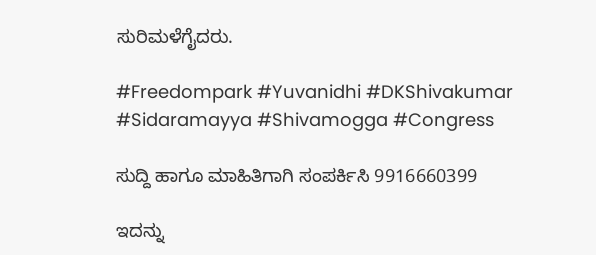ಸುರಿಮಳೆಗೈದರು.

#Freedompark #Yuvanidhi #DKShivakumar #Sidaramayya #Shivamogga #Congress

ಸುದ್ದಿ ಹಾಗೂ ಮಾಹಿತಿಗಾಗಿ ಸಂಪರ್ಕಿಸಿ 9916660399

ಇದನ್ನು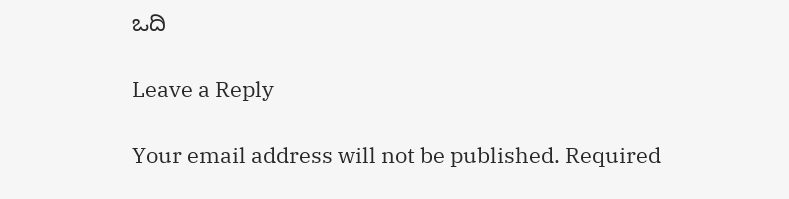ಒದಿ

Leave a Reply

Your email address will not be published. Required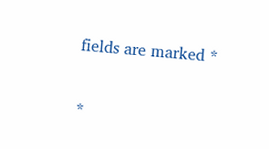fields are marked *

*